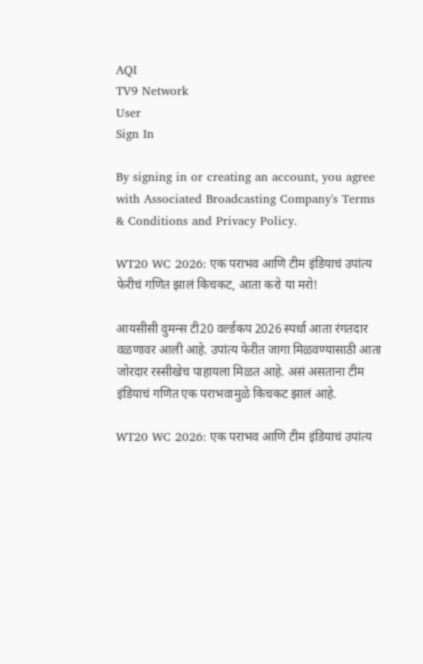AQI
TV9 Network
User
Sign In

By signing in or creating an account, you agree with Associated Broadcasting Company's Terms & Conditions and Privacy Policy.

WT20 WC 2026: एक पराभव आणि टीम इंडियाचं उपांत्य फेरीचं गणित झालं किचकट, आता करो या मरो!

आयसीसी वुमन्स टी20 वर्ल्डकप 2026 स्पर्धा आता रंगतदार वळणावर आली आहे. उपांत्य फेरीत जागा मिळवण्यासाठी आता जोरदार रस्सीखेच पाहायला मिळत आहे. असं असताना टीम इंडियाचं गणित एक पराभवामुळे किचकट झालं आहे.

WT20 WC 2026: एक पराभव आणि टीम इंडियाचं उपांत्य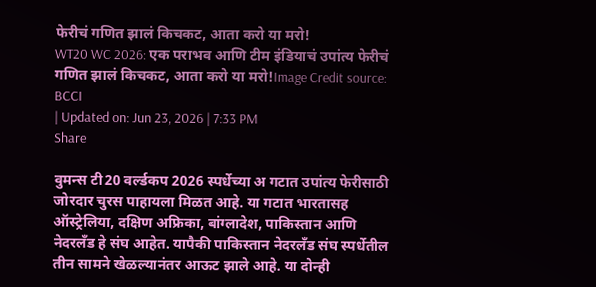फेरीचं गणित झालं किचकट, आता करो या मरो!
WT20 WC 2026: एक पराभव आणि टीम इंडियाचं उपांत्य फेरीचं गणित झालं किचकट, आता करो या मरो!Image Credit source: BCCI
| Updated on: Jun 23, 2026 | 7:33 PM
Share

वुमन्स टी20 वर्ल्डकप 2026 स्पर्धेच्या अ गटात उपांत्य फेरीसाठी जोरदार चुरस पाहायला मिळत आहे. या गटात भारतासह ऑस्ट्रेलिया, दक्षिण अफ्रिका, बांग्लादेश, पाकिस्तान आणि नेदरलँड हे संघ आहेत. यापैकी पाकिस्तान नेदरलँड संघ स्पर्धेतील तीन सामने खेळल्यानंतर आऊट झाले आहे. या दोन्ही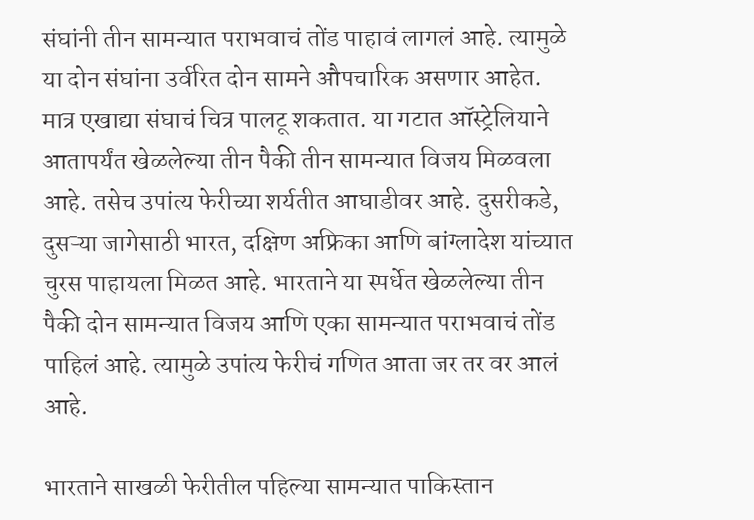संघांनी तीन सामन्यात पराभवाचं तोंड पाहावं लागलं आहे. त्यामुळे या दोन संघांना उर्वरित दोन सामने औपचारिक असणार आहेत. मात्र एखाद्या संघाचं चित्र पालटू शकतात. या गटात ऑस्ट्रेलियाने आतापर्यंत खेळलेल्या तीन पैकी तीन सामन्यात विजय मिळवला आहे. तसेच उपांत्य फेरीच्या शर्यतीत आघाडीवर आहे. दुसरीकडे, दुसऱ्या जागेसाठी भारत, दक्षिण अफ्रिका आणि बांग्लादेश यांच्यात चुरस पाहायला मिळत आहे. भारताने या स्पर्धेत खेळलेल्या तीन पैकी दोन सामन्यात विजय आणि एका सामन्यात पराभवाचं तोंड पाहिलं आहे. त्यामुळे उपांत्य फेरीचं गणित आता जर तर वर आलं आहे.

भारताने साखळी फेरीतील पहिल्या सामन्यात पाकिस्तान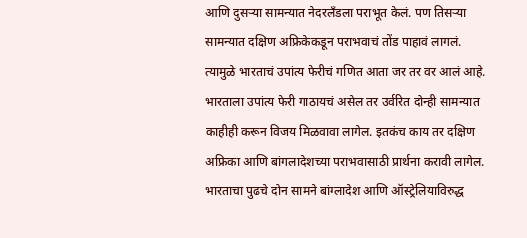आणि दुसऱ्या सामन्यात नेदरलँडला पराभूत केलं. पण तिसऱ्या सामन्यात दक्षिण अफ्रिकेकडून पराभवाचं तोंड पाहावं लागलं. त्यामुळे भारताचं उपांत्य फेरीचं गणित आता जर तर वर आलं आहे. भारताला उपांत्य फेरी गाठायचं असेल तर उर्वरित दोन्ही सामन्यात काहीही करून विजय मिळवावा लागेल. इतकंच काय तर दक्षिण अफ्रिका आणि बांगलादेशच्या पराभवासाठी प्रार्थना करावी लागेल. भारताचा पुढचे दोन सामने बांग्लादेश आणि ऑस्ट्रेलियाविरुद्ध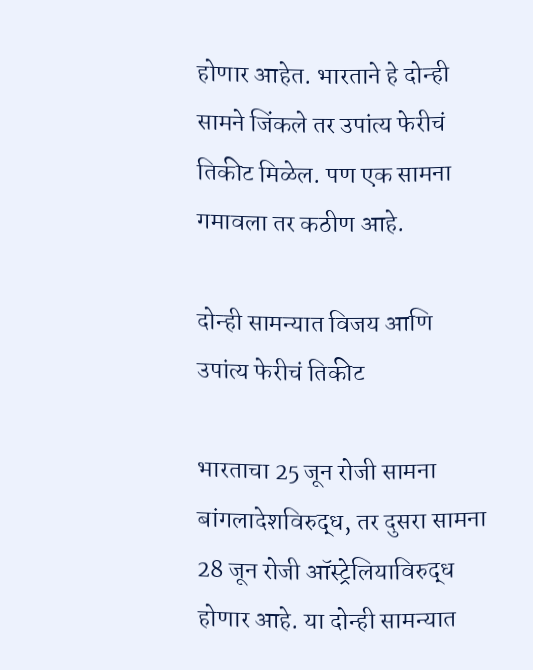होणार आहेत. भारताने हे दोन्ही सामने जिंकले तर उपांत्य फेरीचं तिकीट मिळेल. पण एक सामना गमावला तर कठीण आहे.

दोन्ही सामन्यात विजय आणि उपांत्य फेरीचं तिकीट

भारताचा 25 जून रोजी सामना बांगलादेशविरुद्ध, तर दुसरा सामना 28 जून रोजी ऑस्ट्रेलियाविरुद्ध होणार आहे. या दोन्ही सामन्यात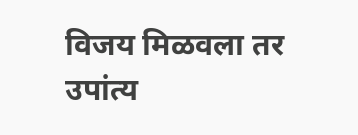विजय मिळवला तर उपांत्य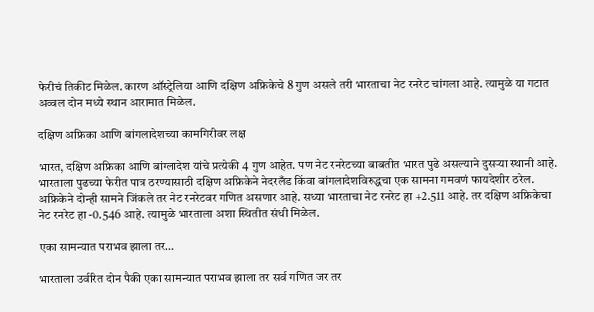फेरीचं तिकीट मिळेल. कारण ऑस्ट्रेलिया आणि दक्षिण अफ्रिकेचे 8 गुण असले तरी भारताचा नेट रनरेट चांगला आहे. त्यामुळे या गटात अव्वल दोन मध्ये स्थान आरामात मिळेल.

दक्षिण अफ्रिका आणि बांगलादेशच्या कामगिरीवर लक्ष

भारत, दक्षिण अफ्रिका आणि बांग्लादेश यांचे प्रत्येकी 4 गुण आहेत. पण नेट रनरेटच्या बाबतीत भारत पुढे असल्याने दुसऱ्या स्थानी आहे. भारताला पुढच्या फेरीत पात्र ठरण्यासाठी दक्षिण अफ्रिकेने नेदरलँड किंवा बांगलादेशविरुद्धचा एक सामना गमवणं फायदेशीर ठरेल. अफ्रिकेने दोन्ही सामने जिंकले तर नेट रनरेटवर गणित असणार आहे. सध्या भारताचा नेट रनरेट हा +2.511 आहे. तर दक्षिण अफ्रिकेचा नेट रनरेट हा -0.546 आहे. त्यामुळे भारताला अशा स्थितीत संधी मिळेल.

एका सामन्यात पराभव झाला तर…

भारताला उर्वरित दोन पैकी एका सामन्यात पराभव झाला तर सर्व गणित जर तर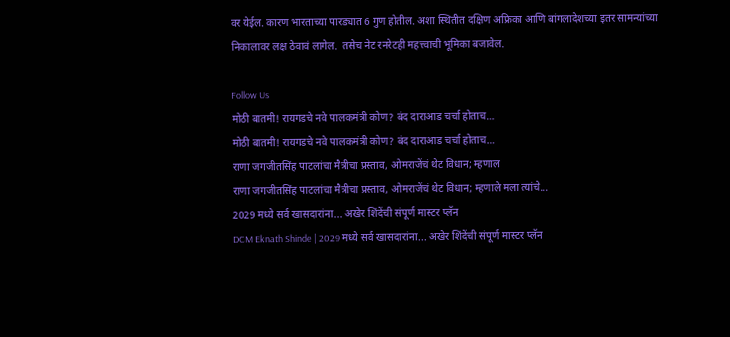वर येईल. कारण भारताच्या पारड्यात 6 गुण होतील. अशा स्थितीत दक्षिण अफ्रिका आणि बांगलादेशच्या इतर सामन्यांच्या निकालावर लक्ष ठेवावं लागेल.  तसेच नेट रनरेटही महत्त्वाची भूमिका बजावेल.

Follow Us
मोठी बातमी! रायगडचे नवे पालकमंत्री कोण? बंद दाराआड चर्चा होताच…
मोठी बातमी! रायगडचे नवे पालकमंत्री कोण? बंद दाराआड चर्चा होताच…
राणा जगजीतसिंह पाटलांचा मैत्रीचा प्रस्ताव, ओमराजेंचं थेट विधान; म्हणाल
राणा जगजीतसिंह पाटलांचा मैत्रीचा प्रस्ताव, ओमराजेंचं थेट विधान; म्हणाले मला त्यांचे...
2029 मध्ये सर्व खासदारांना... अखेर शिंदेंची संपूर्ण मास्टर प्लॅन
DCM Eknath Shinde | 2029 मध्ये सर्व खासदारांना... अखेर शिंदेंची संपूर्ण मास्टर प्लॅन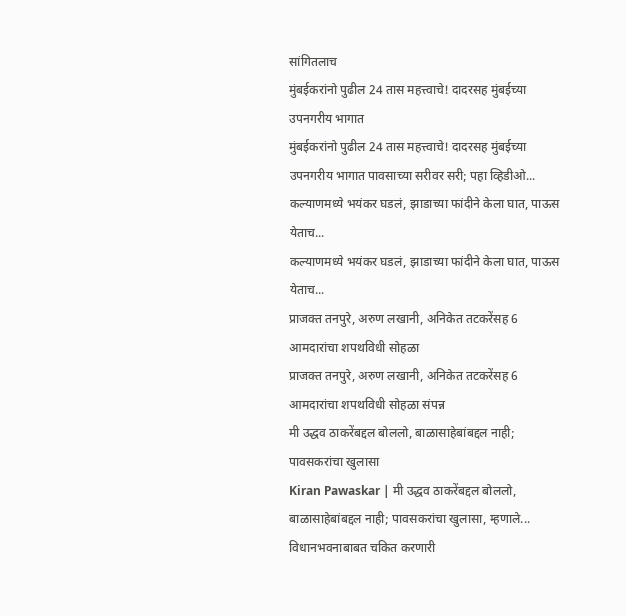सांगितलाच
मुंबईकरांनो पुढील 24 तास महत्त्वाचे! दादरसह मुंबईच्या उपनगरीय भागात
मुंबईकरांनो पुढील 24 तास महत्त्वाचे! दादरसह मुंबईच्या उपनगरीय भागात पावसाच्या सरीवर सरी; पहा व्हिडीओ...
कल्याणमध्ये भयंकर घडलं, झाडाच्या फांदीने केला घात, पाऊस येताच...
कल्याणमध्ये भयंकर घडलं, झाडाच्या फांदीने केला घात, पाऊस येताच...
प्राजक्त तनपुरे, अरुण लखानी, अनिकेत तटकरेंसह 6 आमदारांचा शपथविधी सोहळा
प्राजक्त तनपुरे, अरुण लखानी, अनिकेत तटकरेंसह 6 आमदारांचा शपथविधी सोहळा संपन्न
मी उद्धव ठाकरेंबद्दल बोललो, बाळासाहेबांबद्दल नाही; पावसकरांचा खुलासा
Kiran Pawaskar | मी उद्धव ठाकरेंबद्दल बोललो, बाळासाहेबांबद्दल नाही; पावसकरांचा खुलासा, म्हणाले...
विधानभवनाबाबत चकित करणारी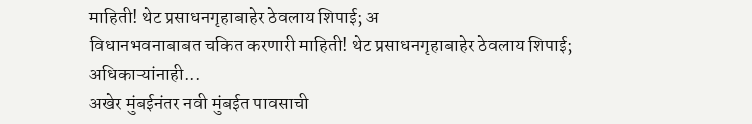माहिती! थेट प्रसाधनगृहाबाहेर ठेवलाय शिपाई; अ
विधानभवनाबाबत चकित करणारी माहिती! थेट प्रसाधनगृहाबाहेर ठेवलाय शिपाई; अधिकाऱ्यांनाही...
अखेर मुंबईनंतर नवी मुंबईत पावसाची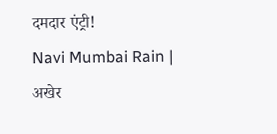दमदार एंट्री!
Navi Mumbai Rain | अखेर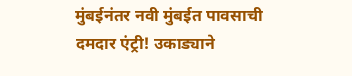मुंबईनंतर नवी मुंबईत पावसाची दमदार एंट्री! उकाड्याने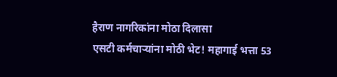हैराण नागरिकांना मोठा दिलासा
एसटी कर्मचाऱ्यांना मोठी भेट! महागाई भत्ता 53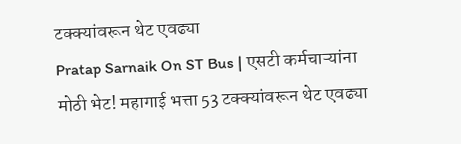टक्क्यांवरून थेट एवढ्या
Pratap Sarnaik On ST Bus | एसटी कर्मचाऱ्यांना मोठी भेट! महागाई भत्ता 53 टक्क्यांवरून थेट एवढ्या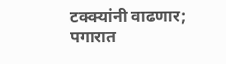टक्क्यांनी वाढणार; पगारात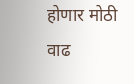होणार मोठी वाढ